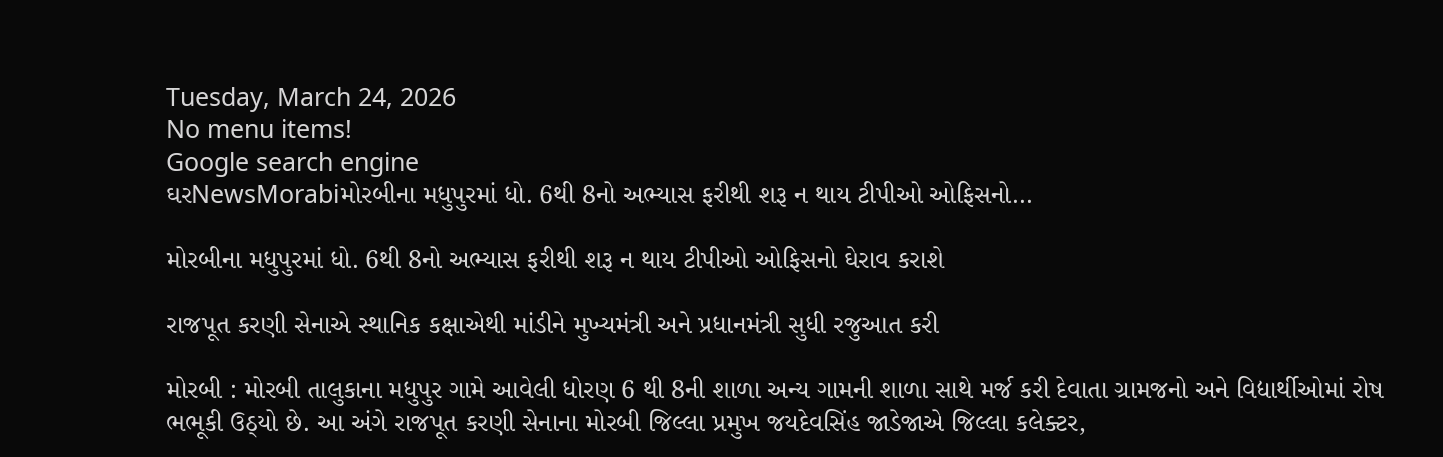Tuesday, March 24, 2026
No menu items!
Google search engine
ઘરNewsMorabiમોરબીના મધુપુરમાં ધો. 6થી 8નો અભ્યાસ ફરીથી શરૂ ન થાય ટીપીઓ ઓફિસનો...

મોરબીના મધુપુરમાં ધો. 6થી 8નો અભ્યાસ ફરીથી શરૂ ન થાય ટીપીઓ ઓફિસનો ઘેરાવ કરાશે

રાજપૂત કરણી સેનાએ સ્થાનિક કક્ષાએથી માંડીને મુખ્યમંત્રી અને પ્રધાનમંત્રી સુધી રજુઆત કરી

મોરબી : મોરબી તાલુકાના મધુપુર ગામે આવેલી ધોરણ 6 થી 8ની શાળા અન્ય ગામની શાળા સાથે મર્જ કરી દેવાતા ગ્રામજનો અને વિદ્યાર્થીઓમાં રોષ ભભૂકી ઉઠ્યો છે. આ અંગે રાજપૂત કરણી સેનાના મોરબી જિલ્લા પ્રમુખ જયદેવસિંહ જાડેજાએ જિલ્લા કલેક્ટર,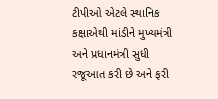ટીપીઓ એટલે સ્થાનિક કક્ષાએથી માંડીને મુખ્યમંત્રી અને પ્રધાનમંત્રી સુધી રજૂઆત કરી છે અને ફરી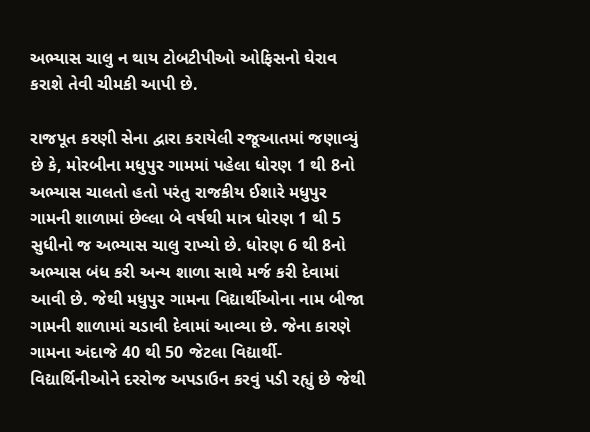અભ્યાસ ચાલુ ન થાય ટોબટીપીઓ ઓફિસનો ઘેરાવ કરાશે તેવી ચીમકી આપી છે.

રાજપૂત કરણી સેના દ્વારા કરાયેલી રજૂઆતમાં જણાવ્યું છે કે, મોરબીના મધુપુર ગામમાં પહેલા ધોરણ 1 થી 8નો અભ્યાસ ચાલતો હતો પરંતુ રાજકીય ઈશારે મધુપુર ગામની શાળામાં છેલ્લા બે વર્ષથી માત્ર ધોરણ 1 થી 5 સુધીનો જ અભ્યાસ ચાલુ રાખ્યો છે. ધોરણ 6 થી 8નો અભ્યાસ બંધ કરી અન્ય શાળા સાથે મર્જ કરી દેવામાં આવી છે. જેથી મધુપુર ગામના વિદ્યાર્થીઓના નામ બીજા ગામની શાળામાં ચડાવી દેવામાં આવ્યા છે. જેના કારણે ગામના અંદાજે 40 થી 50 જેટલા વિદ્યાર્થી-વિદ્યાર્થિનીઓને દરરોજ અપડાઉન કરવું પડી રહ્યું છે જેથી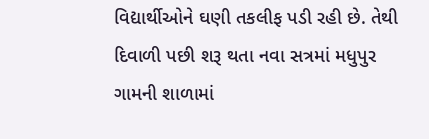વિદ્યાર્થીઓને ઘણી તકલીફ પડી રહી છે. તેથી દિવાળી પછી શરૂ થતા નવા સત્રમાં મધુપુર ગામની શાળામાં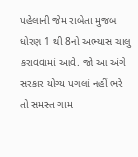પહેલાની જેમ રાબેતા મુજબ ધોરણ 1 થી 8નો અભ્યાસ ચાલુ કરાવવામાં આવે. જો આ અંગે સરકાર યોગ્ય પગલાં નહીં ભરે તો સમસ્ત ગામ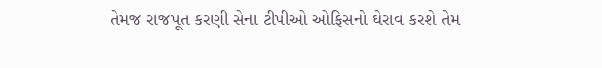તેમજ રાજપૂત કરણી સેના ટીપીઓ ઓફિસનો ઘેરાવ કરશે તેમ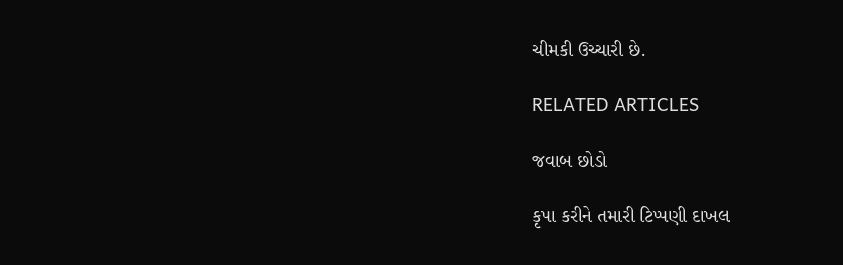ચીમકી ઉચ્ચારી છે.

RELATED ARTICLES

જવાબ છોડો

કૃપા કરીને તમારી ટિપ્પણી દાખલ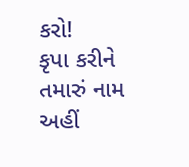કરો!
કૃપા કરીને તમારું નામ અહીં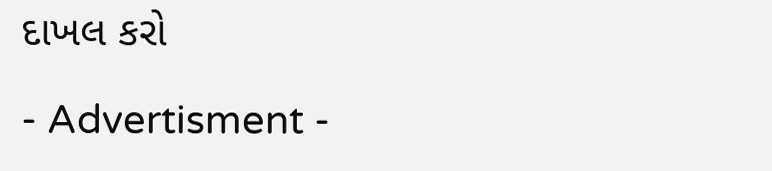દાખલ કરો

- Advertisment -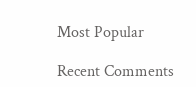Most Popular

Recent Comments